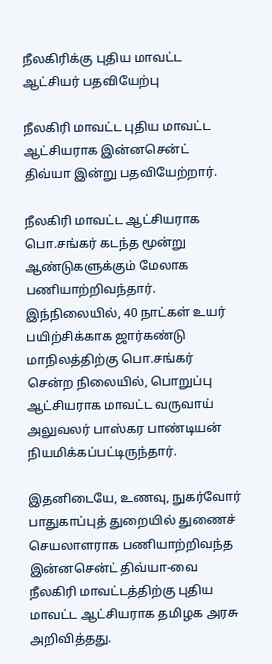நீலகிரிக்கு புதிய மாவட்ட ஆட்சியர் பதவியேற்பு

நீலகிரி மாவட்ட புதிய மாவட்ட ஆட்சியராக இன்னசென்ட் திவ்யா இன்று பதவியேற்றார்.

நீலகிரி மாவட்ட ஆட்சியராக பொ.சங்கர் கடந்த மூன்று ஆண்டுகளுக்கும் மேலாக பணியாற்றிவந்தார். இந்நிலையில், 40 நாட்கள் உயர் பயிற்சிக்காக ஜார்கண்டு மாநிலத்திற்கு பொ.சங்கர் சென்ற நிலையில், பொறுப்பு ஆட்சியராக மாவட்ட வருவாய் அலுவலர் பாஸ்கர பாண்டியன் நியமிக்கப்பட்டிருந்தார்.

இதனிடையே, உணவு, நுகர்வோர் பாதுகாப்புத் துறையில் துணைச் செயலாளராக பணியாற்றிவந்த இன்னசென்ட் திவ்யா-வை நீலகிரி மாவட்டத்திற்கு புதிய மாவட்ட ஆட்சியராக தமிழக அரசு அறிவித்தது.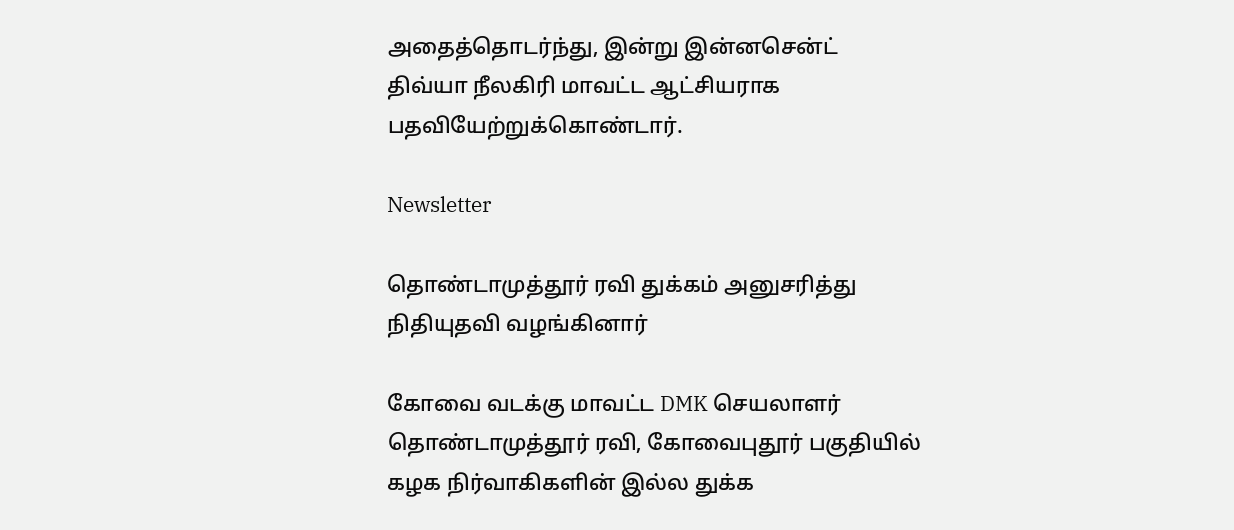அதைத்தொடர்ந்து, இன்று இன்னசென்ட் திவ்யா நீலகிரி மாவட்ட ஆட்சியராக பதவியேற்றுக்கொண்டார்.

Newsletter

தொண்டாமுத்தூர் ரவி துக்கம் அனுசரித்து நிதியுதவி வழங்கினார்

கோவை வடக்கு மாவட்ட DMK செயலாளர் தொண்டாமுத்தூர் ரவி, கோவைபுதூர் பகுதியில் கழக நிர்வாகிகளின் இல்ல துக்க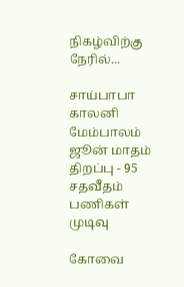நிகழ்விற்கு நேரில்...

சாய்பாபா காலனி மேம்பாலம் ஜூன் மாதம் திறப்பு - 95 சதவீதம் பணிகள் முடிவு

கோவை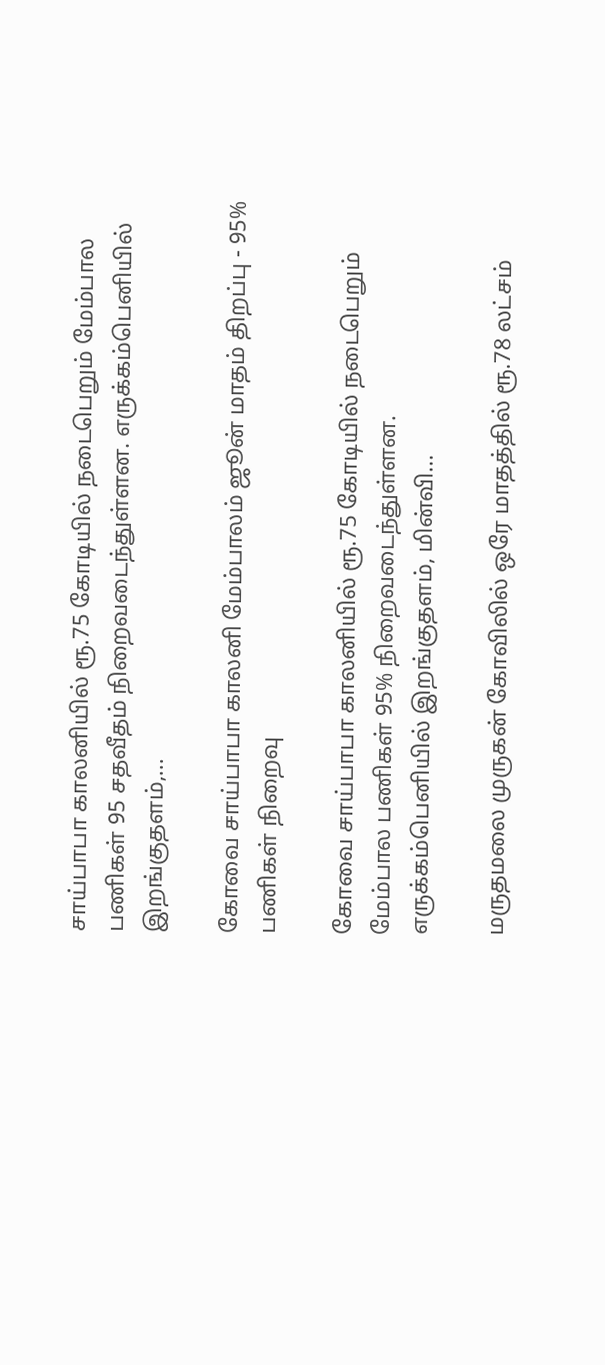சாய்பாபா காலனியில் ரூ.75 கோடியில் நடைபெறும் மேம்பால பணிகள் 95 சதவீதம் நிறைவடைந்துள்ளன. எருக்கம்பெனியில் இறங்குதளம்,...

கோவை சாய்பாபா காலனி மேம்பாலம் ஜூன் மாதம் திறப்பு - 95% பணிகள் நிறைவு

கோவை சாய்பாபா காலனியில் ரூ.75 கோடியில் நடைபெறும் மேம்பால பணிகள் 95% நிறைவடைந்துள்ளன. எருக்கம்பெனியில் இறங்குதளம், மின்வி...

மருதமலை முருகன் கோவிலில் ஒரே மாதத்தில் ரூ.78 லட்சம்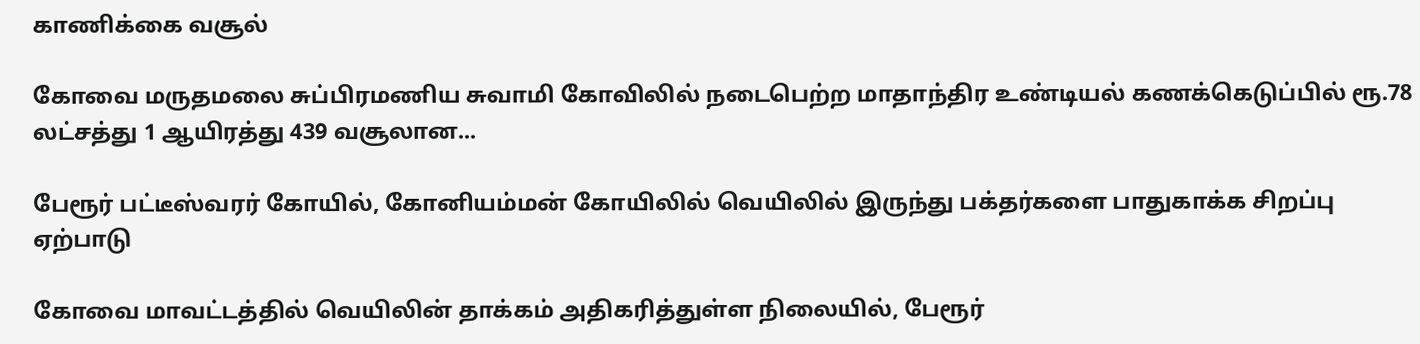காணிக்கை வசூல்

கோவை மருதமலை சுப்பிரமணிய சுவாமி கோவிலில் நடைபெற்ற மாதாந்திர உண்டியல் கணக்கெடுப்பில் ரூ.78 லட்சத்து 1 ஆயிரத்து 439 வசூலான...

பேரூர் பட்டீஸ்வரர் கோயில், கோனியம்மன் கோயிலில் வெயிலில் இருந்து பக்தர்களை பாதுகாக்க சிறப்பு ஏற்பாடு

கோவை மாவட்டத்தில் வெயிலின் தாக்கம் அதிகரித்துள்ள நிலையில், பேரூர்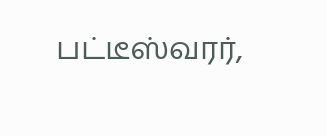பட்டீஸ்வரர்,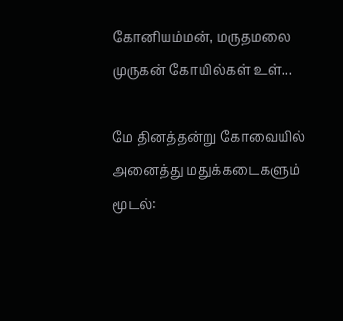கோனியம்மன், மருதமலை முருகன் கோயில்கள் உள்...

மே தினத்தன்று கோவையில் அனைத்து மதுக்கடைகளும் மூடல்: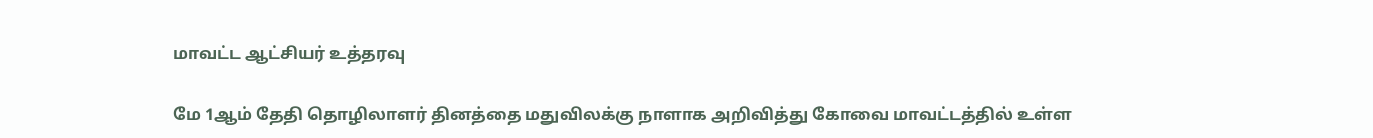மாவட்ட ஆட்சியர் உத்தரவு

மே 1ஆம் தேதி தொழிலாளர் தினத்தை மதுவிலக்கு நாளாக அறிவித்து கோவை மாவட்டத்தில் உள்ள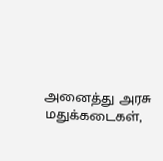அனைத்து அரசு மதுக்கடைகள்,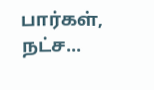பார்கள், நட்ச...